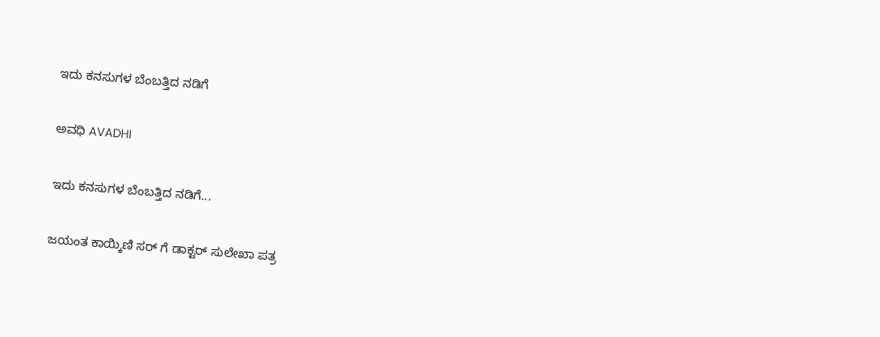ಇದು ಕನಸುಗಳ ಬೆಂಬತ್ತಿದ ನಡಿಗೆ‍

ಅವಧಿ AVADHI

ಇದು ಕನಸುಗಳ ಬೆಂಬತ್ತಿದ ನಡಿಗೆ...

ಜಯಂತ ಕಾಯ್ಕಿಣಿ ಸರ್ ಗೆ ಡಾಕ್ಟರ್ ಸುಲೇಖಾ ಪತ್ರ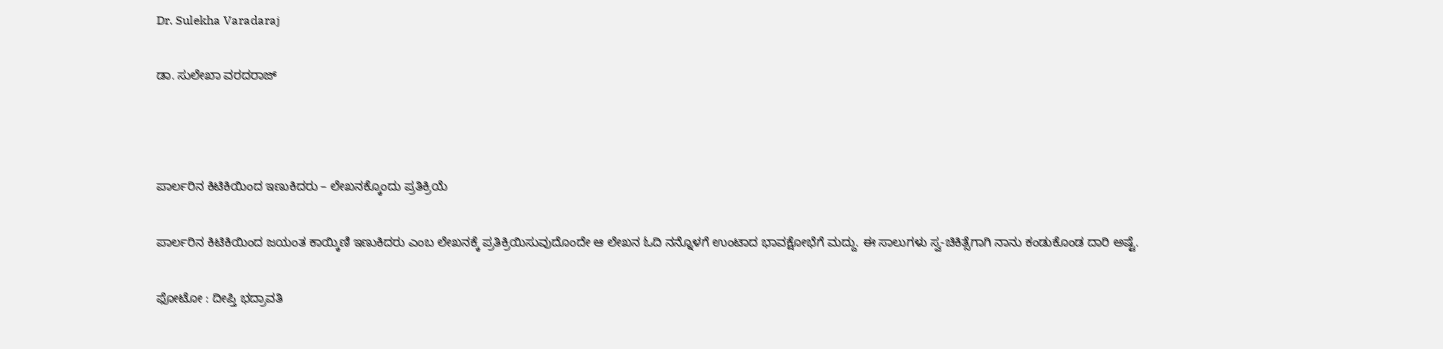Dr. Sulekha Varadaraj

ಡಾ. ಸುಲೇಖಾ ವರದರಾಜ್



ಪಾರ್ಲರಿನ ಕಿಟಿಕಿಯಿಂದ ಇಣುಕಿದರು – ಲೇಖನಕ್ಕೊಂದು ಪ್ರತಿಕ್ರಿಯೆ

ಪಾರ್ಲರಿನ ಕಿಟಿಕಿಯಿಂದ ಜಯಂತ ಕಾಯ್ಕಿಣಿ ಇಣುಕಿದರು ಎಂಬ ಲೇಖನಕ್ಕೆ ಪ್ರತಿಕ್ರಿಯಿಸುವುದೊಂದೇ ಆ ಲೇಖನ ಓದಿ ನನ್ನೊಳಗೆ ಉಂಟಾದ ಭಾವಕ್ಷೋಭೆಗೆ ಮದ್ದು. ಈ ಸಾಲುಗಳು ಸ್ವ-ಚಿಕಿತ್ಸೆಗಾಗಿ ನಾನು ಕಂಡುಕೊಂಡ ದಾರಿ ಅಷ್ಟೆ.

ಫೋಟೋ : ದೀಪ್ತಿ ಭದ್ರಾವತಿ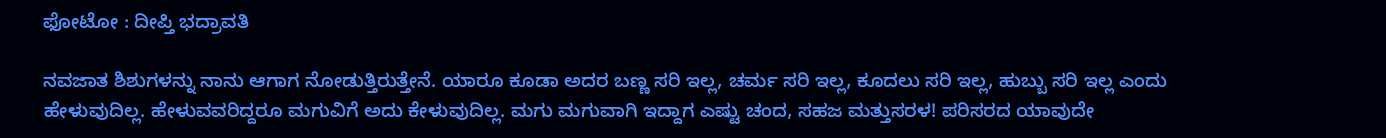ಫೋಟೋ : ದೀಪ್ತಿ ಭದ್ರಾವತಿ

ನವಜಾತ ಶಿಶುಗಳನ್ನು ನಾನು ಆಗಾಗ ನೋಡುತ್ತಿರುತ್ತೇನೆ. ಯಾರೂ ಕೂಡಾ ಅದರ ಬಣ್ಣ ಸರಿ ಇಲ್ಲ, ಚರ್ಮ ಸರಿ ಇಲ್ಲ, ಕೂದಲು ಸರಿ ಇಲ್ಲ, ಹುಬ್ಬು ಸರಿ ಇಲ್ಲ ಎಂದು ಹೇಳುವುದಿಲ್ಲ. ಹೇಳುವವರಿದ್ದರೂ ಮಗುವಿಗೆ ಅದು ಕೇಳುವುದಿಲ್ಲ. ಮಗು ಮಗುವಾಗಿ ಇದ್ದಾಗ ಎಷ್ಟು ಚಂದ, ಸಹಜ ಮತ್ತುಸರಳ! ಪರಿಸರದ ಯಾವುದೇ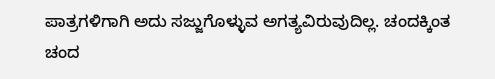ಪಾತ್ರಗಳಿಗಾಗಿ ಅದು ಸಜ್ಜುಗೊಳ್ಳುವ ಅಗತ್ಯವಿರುವುದಿಲ್ಲ. ಚಂದಕ್ಕಿಂತ ಚಂದ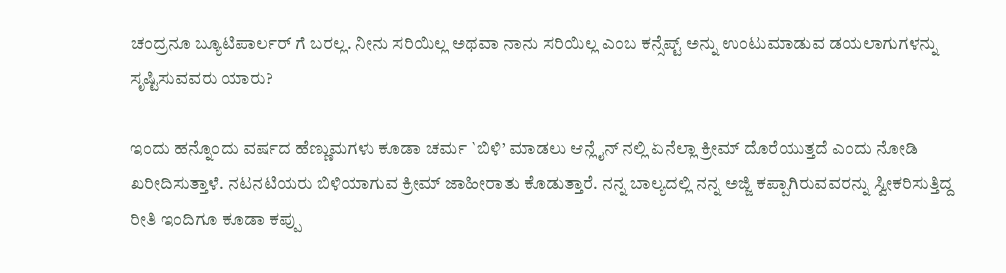ಚಂದ್ರನೂ ಬ್ಯೂಟಿಪಾರ್ಲರ್ ಗೆ ಬರಲ್ಲ. ನೀನು ಸರಿಯಿಲ್ಲ ಅಥವಾ ನಾನು ಸರಿಯಿಲ್ಲ ಎಂಬ ಕನ್ಸೆಪ್ಟ್ ಅನ್ನು ಉಂಟುಮಾಡುವ ಡಯಲಾಗುಗಳನ್ನು ಸೃಷ್ಟಿಸುವವರು ಯಾರು?

ಇಂದು ಹನ್ನೊಂದು ವರ್ಷದ ಹೆಣ್ಣುಮಗಳು ಕೂಡಾ ಚರ್ಮ `ಬಿಳಿ’ ಮಾಡಲು ಆನ್ಲೈನ್ ನಲ್ಲಿ ಏನೆಲ್ಲಾ ಕ್ರೀಮ್ ದೊರೆಯುತ್ತದೆ ಎಂದು ನೋಡಿ ಖರೀದಿಸುತ್ತಾಳೆ. ನಟನಟಿಯರು ಬಿಳಿಯಾಗುವ ಕ್ರೀಮ್ ಜಾಹೀರಾತು ಕೊಡುತ್ತಾರೆ. ನನ್ನ ಬಾಲ್ಯದಲ್ಲಿ ನನ್ನ ಅಜ್ಜಿ ಕಪ್ಪಾಗಿರುವವರನ್ನು ಸ್ವೀಕರಿಸುತ್ತಿದ್ದ ರೀತಿ ಇಂದಿಗೂ ಕೂಡಾ ಕಪ್ಪು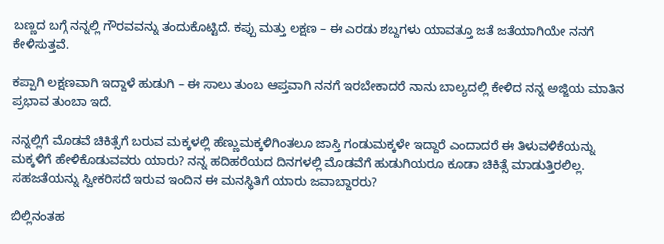ಬಣ್ಣದ ಬಗ್ಗೆ ನನ್ನಲ್ಲಿ ಗೌರವವನ್ನು ತಂದುಕೊಟ್ಟಿದೆ. ಕಪ್ಪು ಮತ್ತು ಲಕ್ಷಣ – ಈ ಎರಡು ಶಬ್ದಗಳು ಯಾವತ್ತೂ ಜತೆ ಜತೆಯಾಗಿಯೇ ನನಗೆ ಕೇಳಿಸುತ್ತವೆ.

ಕಪ್ಪಾಗಿ ಲಕ್ಷಣವಾಗಿ ಇದ್ದಾಳೆ ಹುಡುಗಿ – ಈ ಸಾಲು ತುಂಬ ಆಪ್ತವಾಗಿ ನನಗೆ ಇರಬೇಕಾದರೆ ನಾನು ಬಾಲ್ಯದಲ್ಲಿ ಕೇಳಿದ ನನ್ನ ಅಜ್ಜಿಯ ಮಾತಿನ ಪ್ರಭಾವ ತುಂಬಾ ಇದೆ.

ನನ್ನಲ್ಲಿಗೆ ಮೊಡವೆ ಚಿಕಿತ್ಸೆಗೆ ಬರುವ ಮಕ್ಕಳಲ್ಲಿ ಹೆಣ್ಣುಮಕ್ಕಳಿಗಿಂತಲೂ ಜಾಸ್ತಿ ಗಂಡುಮಕ್ಕಳೇ ಇದ್ದಾರೆ ಎಂದಾದರೆ ಈ ತಿಳುವಳಿಕೆಯನ್ನು ಮಕ್ಕಳಿಗೆ ಹೇಳಿಕೊಡುವವರು ಯಾರು? ನನ್ನ ಹದಿಹರೆಯದ ದಿನಗಳಲ್ಲಿ ಮೊಡವೆಗೆ ಹುಡುಗಿಯರೂ ಕೂಡಾ ಚಿಕಿತ್ಸೆ ಮಾಡುತ್ತಿರಲಿಲ್ಲ. ಸಹಜತೆಯನ್ನು ಸ್ವೀಕರಿಸದೆ ಇರುವ ಇಂದಿನ ಈ ಮನಸ್ಥಿತಿಗೆ ಯಾರು ಜವಾಬ್ದಾರರು?

ಬಿಲ್ಲಿನಂತಹ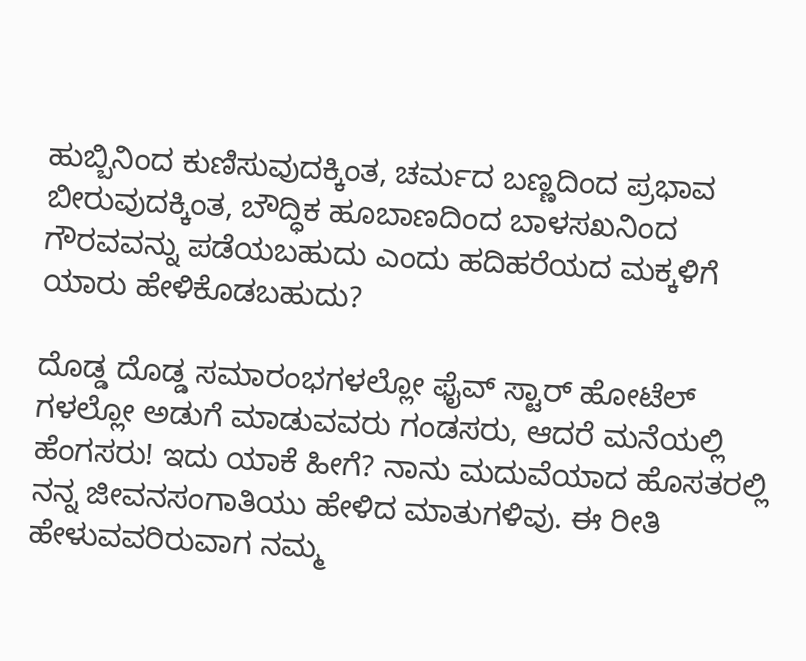ಹುಬ್ಬಿನಿಂದ ಕುಣಿಸುವುದಕ್ಕಿಂತ, ಚರ್ಮದ ಬಣ್ಣದಿಂದ ಪ್ರಭಾವ ಬೀರುವುದಕ್ಕಿಂತ, ಬೌದ್ಧಿಕ ಹೂಬಾಣದಿಂದ ಬಾಳಸಖನಿಂದ ಗೌರವವನ್ನು ಪಡೆಯಬಹುದು ಎಂದು ಹದಿಹರೆಯದ ಮಕ್ಕಳಿಗೆ ಯಾರು ಹೇಳಿಕೊಡಬಹುದು?

ದೊಡ್ಡ ದೊಡ್ಡ ಸಮಾರಂಭಗಳಲ್ಲೋ ಫೈವ್ ಸ್ಟಾರ್ ಹೋಟೆಲ್ ಗಳಲ್ಲೋ ಅಡುಗೆ ಮಾಡುವವರು ಗಂಡಸರು, ಆದರೆ ಮನೆಯಲ್ಲಿ ಹೆಂಗಸರು! ಇದು ಯಾಕೆ ಹೀಗೆ? ನಾನು ಮದುವೆಯಾದ ಹೊಸತರಲ್ಲಿ ನನ್ನ ಜೀವನಸಂಗಾತಿಯು ಹೇಳಿದ ಮಾತುಗಳಿವು. ಈ ರೀತಿ ಹೇಳುವವರಿರುವಾಗ ನಮ್ಮ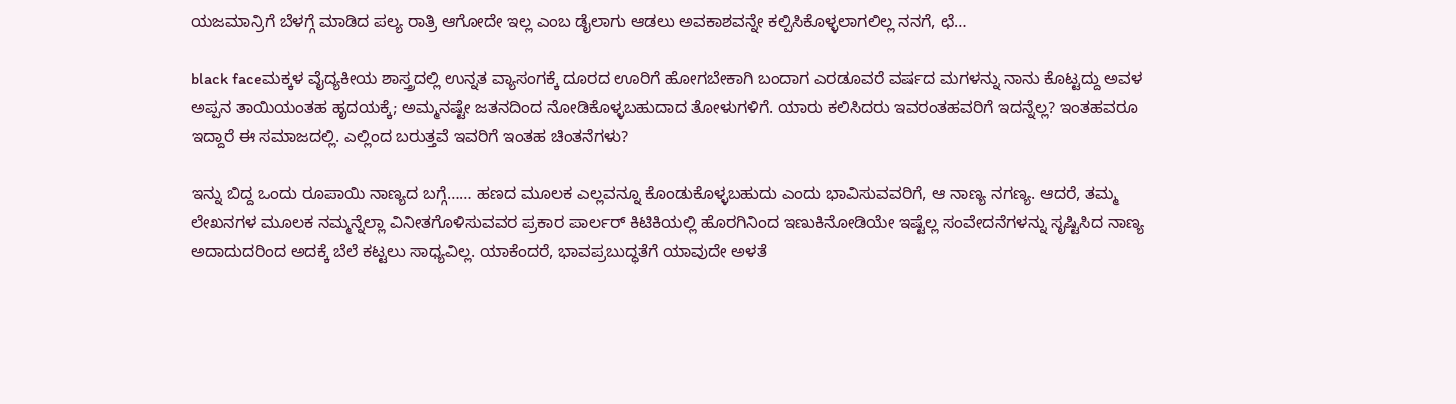ಯಜಮಾನ್ರಿಗೆ ಬೆಳಗ್ಗೆ ಮಾಡಿದ ಪಲ್ಯ ರಾತ್ರಿ ಆಗೋದೇ ಇಲ್ಲ ಎಂಬ ಡೈಲಾಗು ಆಡಲು ಅವಕಾಶವನ್ನೇ ಕಲ್ಪಿಸಿಕೊಳ್ಳಲಾಗಲಿಲ್ಲ ನನಗೆ, ಛೆ…

black faceಮಕ್ಕಳ ವೈದ್ಯಕೀಯ ಶಾಸ್ತ್ರದಲ್ಲಿ ಉನ್ನತ ವ್ಯಾಸಂಗಕ್ಕೆ ದೂರದ ಊರಿಗೆ ಹೋಗಬೇಕಾಗಿ ಬಂದಾಗ ಎರಡೂವರೆ ವರ್ಷದ ಮಗಳನ್ನು ನಾನು ಕೊಟ್ಟದ್ದು ಅವಳ ಅಪ್ಪನ ತಾಯಿಯಂತಹ ಹೃದಯಕ್ಕೆ; ಅಮ್ಮನಷ್ಟೇ ಜತನದಿಂದ ನೋಡಿಕೊಳ್ಳಬಹುದಾದ ತೋಳುಗಳಿಗೆ. ಯಾರು ಕಲಿಸಿದರು ಇವರಂತಹವರಿಗೆ ಇದನ್ನೆಲ್ಲ? ಇಂತಹವರೂ ಇದ್ದಾರೆ ಈ ಸಮಾಜದಲ್ಲಿ. ಎಲ್ಲಿಂದ ಬರುತ್ತವೆ ಇವರಿಗೆ ಇಂತಹ ಚಿಂತನೆಗಳು?

ಇನ್ನು ಬಿದ್ದ ಒಂದು ರೂಪಾಯಿ ನಾಣ್ಯದ ಬಗ್ಗೆ…… ಹಣದ ಮೂಲಕ ಎಲ್ಲವನ್ನೂ ಕೊಂಡುಕೊಳ್ಳಬಹುದು ಎಂದು ಭಾವಿಸುವವರಿಗೆ, ಆ ನಾಣ್ಯ ನಗಣ್ಯ. ಆದರೆ, ತಮ್ಮ ಲೇಖನಗಳ ಮೂಲಕ ನಮ್ಮನ್ನೆಲ್ಲಾ ವಿನೀತಗೊಳಿಸುವವರ ಪ್ರಕಾರ ಪಾರ್ಲರ್ ಕಿಟಿಕಿಯಲ್ಲಿ ಹೊರಗಿನಿಂದ ಇಣುಕಿನೋಡಿಯೇ ಇಷ್ಟೆಲ್ಲ ಸಂವೇದನೆಗಳನ್ನು ಸೃಷ್ಟಿಸಿದ ನಾಣ್ಯ ಅದಾದುದರಿಂದ ಅದಕ್ಕೆ ಬೆಲೆ ಕಟ್ಟಲು ಸಾಧ್ಯವಿಲ್ಲ. ಯಾಕೆಂದರೆ, ಭಾವಪ್ರಬುದ್ಧತೆಗೆ ಯಾವುದೇ ಅಳತೆ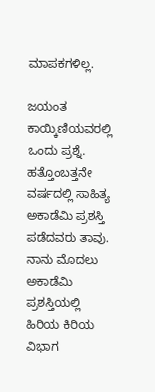ಮಾಪಕಗಳಿಲ್ಲ.

ಜಯಂತ ಕಾಯ್ಕಿಣಿಯವರಲ್ಲಿ ಒಂದು ಪ್ರಶ್ನೆ. ಹತ್ತೊಂಬತ್ತನೇ ವರ್ಷದಲ್ಲಿ ಸಾಹಿತ್ಯ ಅಕಾಡೆಮಿ ಪ್ರಶಸ್ತಿ ಪಡೆದವರು ತಾವು. ನಾನು ಮೊದಲು ಅಕಾಡೆಮಿ ಪ್ರಶಸ್ತಿಯಲ್ಲಿ ಹಿರಿಯ ಕಿರಿಯ ವಿಭಾಗ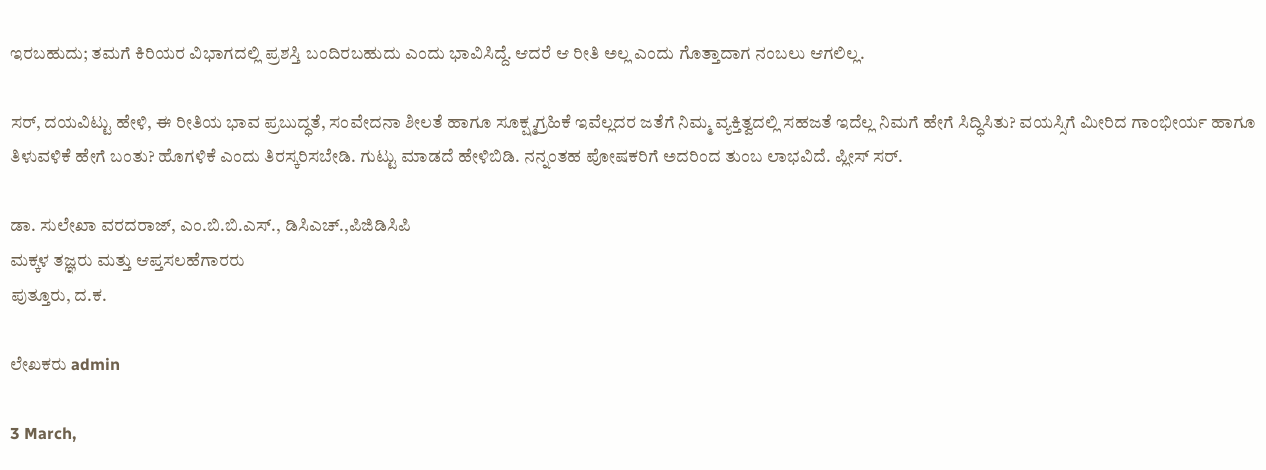ಇರಬಹುದು; ತಮಗೆ ಕಿರಿಯರ ವಿಭಾಗದಲ್ಲಿ ಪ್ರಶಸ್ತಿ ಬಂದಿರಬಹುದು ಎಂದು ಭಾವಿಸಿದ್ದೆ. ಆದರೆ ಆ ರೀತಿ ಅಲ್ಲ ಎಂದು ಗೊತ್ತಾದಾಗ ನಂಬಲು ಆಗಲಿಲ್ಲ.

ಸರ್, ದಯವಿಟ್ಟು ಹೇಳಿ, ಈ ರೀತಿಯ ಭಾವ ಪ್ರಬುದ್ಧತೆ, ಸಂವೇದನಾ ಶೀಲತೆ ಹಾಗೂ ಸೂಕ್ಷ್ಮಗ್ರಹಿಕೆ ಇವೆಲ್ಲದರ ಜತೆಗೆ ನಿಮ್ಮ ವ್ಯಕ್ತಿತ್ವದಲ್ಲಿ ಸಹಜತೆ ಇದೆಲ್ಲ ನಿಮಗೆ ಹೇಗೆ ಸಿದ್ಧಿಸಿತು? ವಯಸ್ಸಿಗೆ ಮೀರಿದ ಗಾಂಭೀರ್ಯ ಹಾಗೂ ತಿಳುವಳಿಕೆ ಹೇಗೆ ಬಂತು? ಹೊಗಳಿಕೆ ಎಂದು ತಿರಸ್ಕರಿಸಬೇಡಿ. ಗುಟ್ಟು ಮಾಡದೆ ಹೇಳಿಬಿಡಿ. ನನ್ನಂತಹ ಪೋಷಕರಿಗೆ ಅದರಿಂದ ತುಂಬ ಲಾಭವಿದೆ. ಪ್ಲೀಸ್ ಸರ್.

ಡಾ. ಸುಲೇಖಾ ವರದರಾಜ್, ಎಂ.ಬಿ.ಬಿ.ಎಸ್., ಡಿಸಿಎಚ್.,ಪಿಜಿಡಿಸಿಪಿ
ಮಕ್ಕಳ ತಜ್ಞರು ಮತ್ತು ಆಪ್ತಸಲಹೆಗಾರರು
ಪುತ್ತೂರು, ದ.ಕ.

ಲೇಖಕರು admin

3 March,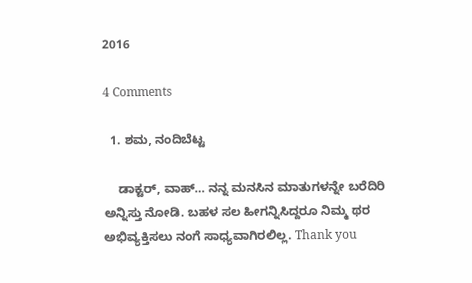2016

4 Comments

  1. ಶಮ, ನಂದಿಬೆಟ್ಟ

    ಡಾಕ್ಟರ್, ವಾಹ್… ನನ್ನ ಮನಸಿನ ಮಾತುಗಳನ್ನೇ ಬರೆದಿರಿ ಅನ್ನಿಸ್ತು ನೋಡಿ. ಬಹಳ ಸಲ ಹೀಗನ್ನಿಸಿದ್ದರೂ ನಿಮ್ಮ ಥರ ಅಭಿವ್ಯಕ್ತಿಸಲು ನಂಗೆ ಸಾಧ್ಯವಾಗಿರಲಿಲ್ಲ. Thank you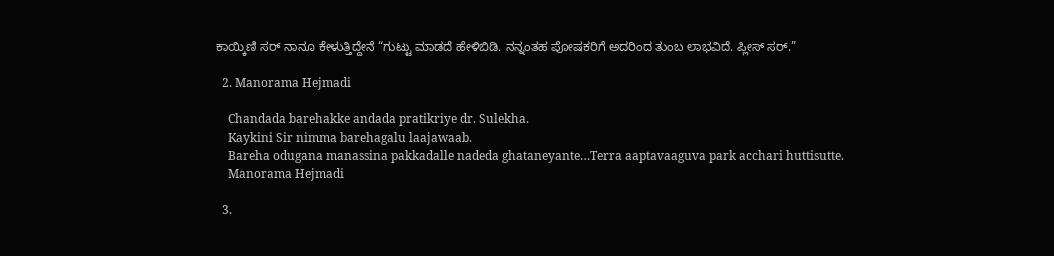ಕಾಯ್ಕಿಣಿ ಸರ್ ನಾನೂ ಕೇಳುತ್ತಿದ್ದೇನೆ “ಗುಟ್ಟು ಮಾಡದೆ ಹೇಳಿಬಿಡಿ. ನನ್ನಂತಹ ಪೋಷಕರಿಗೆ ಅದರಿಂದ ತುಂಬ ಲಾಭವಿದೆ. ಪ್ಲೀಸ್ ಸರ್.”

  2. Manorama Hejmadi

    Chandada barehakke andada pratikriye dr. Sulekha.
    Kaykini Sir nimma barehagalu laajawaab.
    Bareha odugana manassina pakkadalle nadeda ghataneyante…Terra aaptavaaguva park acchari huttisutte.
    Manorama Hejmadi

  3.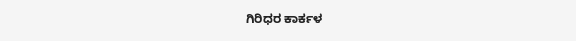ಗಿರಿಧರ ಕಾರ್ಕಳ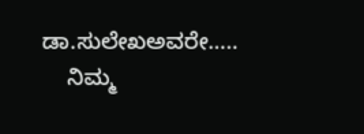ಡಾ.ಸುಲೇಖಅವರೇ…..
    ನಿಮ್ಮ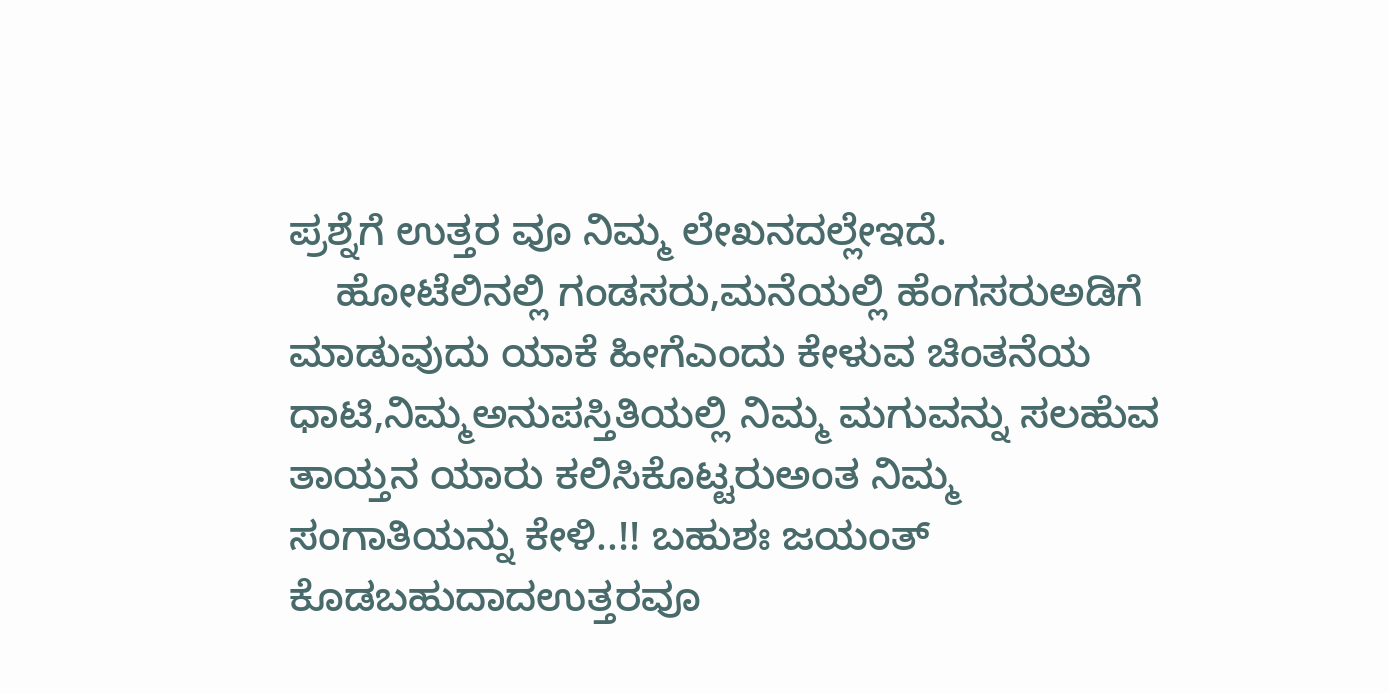ಪ್ರಶ್ನೆಗೆ ಉತ್ತರ ವೂ ನಿಮ್ಮ ಲೇಖನದಲ್ಲೇಇದೆ.
    ಹೋಟೆಲಿನಲ್ಲಿ ಗಂಡಸರು,ಮನೆಯಲ್ಲಿ ಹೆಂಗಸರುಅಡಿಗೆ ಮಾಡುವುದು ಯಾಕೆ ಹೀಗೆಎಂದು ಕೇಳುವ ಚಿಂತನೆಯ ಧಾಟಿ,ನಿಮ್ಮಅನುಪಸ್ತಿತಿಯಲ್ಲಿ ನಿಮ್ಮ ಮಗುವನ್ನು ಸಲಹೆುವ ತಾಯ್ತನ ಯಾರು ಕಲಿಸಿಕೊಟ್ಟರುಅಂತ ನಿಮ್ಮ ಸಂಗಾತಿಯನ್ನು ಕೇಳಿ..!! ಬಹುಶಃ ಜಯಂತ್ ಕೊಡಬಹುದಾದಉತ್ತರವೂ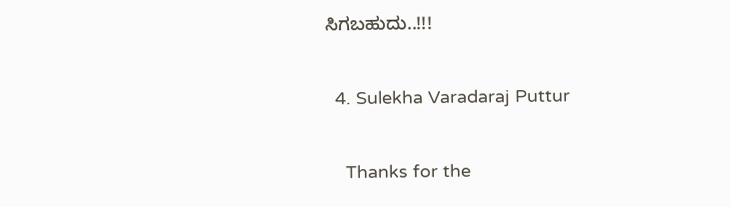ಸಿಗಬಹುದು..!!!

  4. Sulekha Varadaraj Puttur

    Thanks for the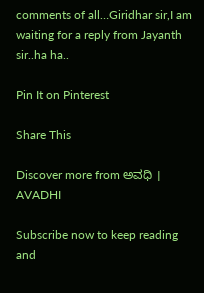comments of all…Giridhar sir,I am waiting for a reply from Jayanth sir..ha ha..

Pin It on Pinterest

Share This

Discover more from ಅವಧಿ । AVADHI

Subscribe now to keep reading and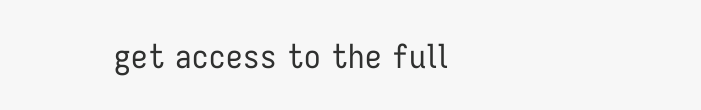get access to the full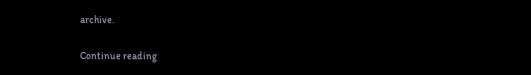archive.

Continue reading